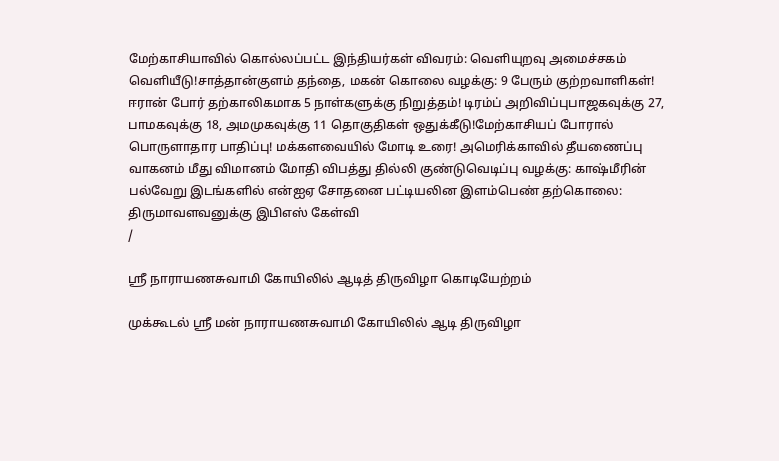மேற்காசியாவில் கொல்லப்பட்ட இந்தியர்கள் விவரம்: வெளியுறவு அமைச்சகம் வெளியீடு!சாத்தான்குளம் தந்தை, மகன் கொலை வழக்கு: 9 பேரும் குற்றவாளிகள்! ஈரான் போர் தற்காலிகமாக 5 நாள்களுக்கு நிறுத்தம்! டிரம்ப் அறிவிப்புபாஜகவுக்கு 27, பாமகவுக்கு 18, அமமுகவுக்கு 11 தொகுதிகள் ஒதுக்கீடு!மேற்காசியப் போரால் பொருளாதார பாதிப்பு! மக்களவையில் மோடி உரை! அமெரிக்காவில் தீயணைப்பு வாகனம் மீது விமானம் மோதி விபத்து தில்லி குண்டுவெடிப்பு வழக்கு: காஷ்மீரின் பல்வேறு இடங்களில் என்ஐஏ சோதனை பட்டியலின இளம்பெண் தற்கொலை: திருமாவளவனுக்கு இபிஎஸ் கேள்வி
/

ஸ்ரீ நாராயணசுவாமி கோயிலில் ஆடித் திருவிழா கொடியேற்றம்

முக்கூடல் ஸ்ரீ மன் நாராயணசுவாமி கோயிலில் ஆடி திருவிழா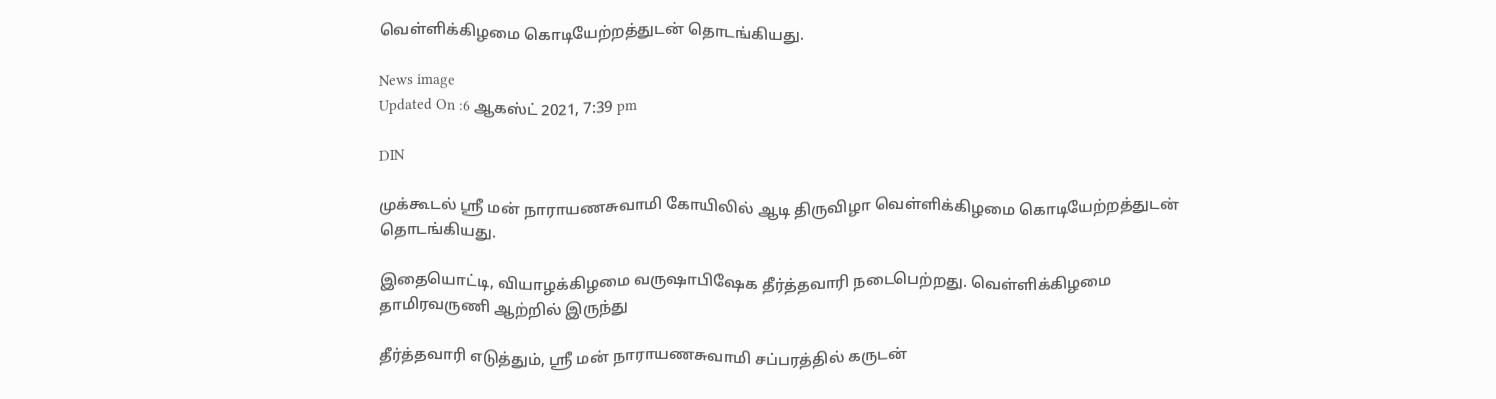வெள்ளிக்கிழமை கொடியேற்றத்துடன் தொடங்கியது.

News image
Updated On :6 ஆகஸ்ட் 2021, 7:39 pm

DIN

முக்கூடல் ஸ்ரீ மன் நாராயணசுவாமி கோயிலில் ஆடி திருவிழா வெள்ளிக்கிழமை கொடியேற்றத்துடன் தொடங்கியது.

இதையொட்டி, வியாழக்கிழமை வருஷாபிஷேக தீர்த்தவாரி நடைபெற்றது. வெள்ளிக்கிழமை தாமிரவருணி ஆற்றில் இருந்து

தீர்த்தவாரி எடுத்தும், ஸ்ரீ மன் நாராயணசுவாமி சப்பரத்தில் கருடன்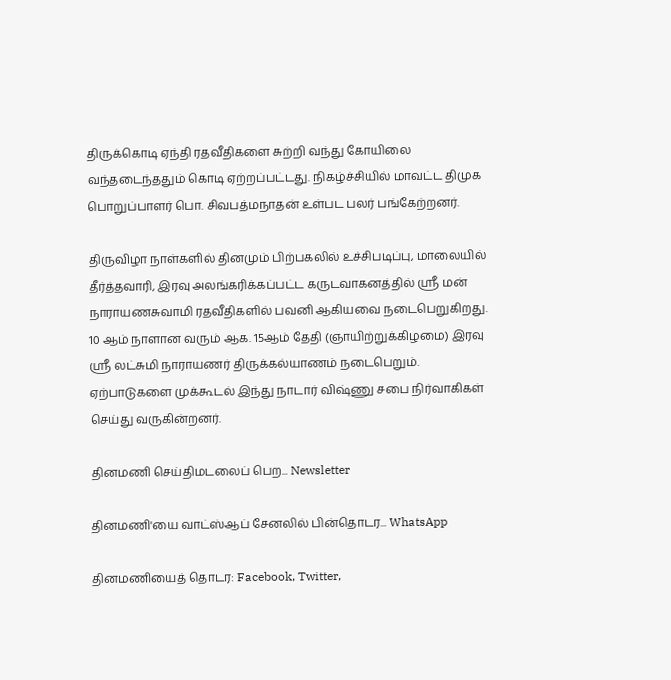திருக்கொடி ஏந்தி ரதவீதிகளை சுற்றி வந்து கோயிலை வந்தடைந்ததும் கொடி ஏற்றப்பட்டது. நிகழ்ச்சியில் மாவட்ட திமுக பொறுப்பாளர் பொ. சிவபத்மநாதன் உள்பட பலர் பங்கேற்றனர்.

திருவிழா நாள்களில் தினமும் பிற்பகலில் உச்சிபடிப்பு, மாலையில் தீர்த்தவாரி, இரவு அலங்கரிக்கப்பட்ட கருடவாகனத்தில் ஸ்ரீ மன் நாராயணசுவாமி ரதவீதிகளில் பவனி ஆகியவை நடைபெறுகிறது. 10 ஆம் நாளான வரும் ஆக. 15ஆம் தேதி (ஞாயிற்றுக்கிழமை) இரவு ஸ்ரீ லட்சுமி நாராயணர் திருக்கல்யாணம் நடைபெறும். ஏற்பாடுகளை முக்கூடல் இந்து நாடார் விஷ்ணு சபை நிர்வாகிகள் செய்து வருகின்றனர்.

தினமணி செய்திமடலைப் பெற... Newsletter

தினமணி'யை வாட்ஸ்ஆப் சேனலில் பின்தொடர... WhatsApp

தினமணியைத் தொடர: Facebook, Twitter,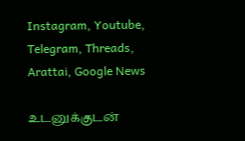Instagram, Youtube, Telegram, Threads, Arattai, Google News

உடனுக்குடன்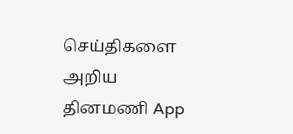செய்திகளை அறிய தினமணி App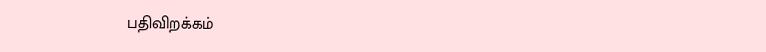பதிவிறக்கம்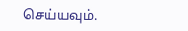செய்யவும்.